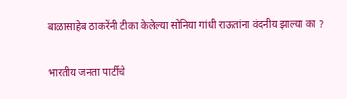बाळासाहेब ठाकरेंनी टीका केलेल्या सोनिया गांधी राऊतांना वंदनीय झाल्या का ?

भारतीय जनता पार्टीचे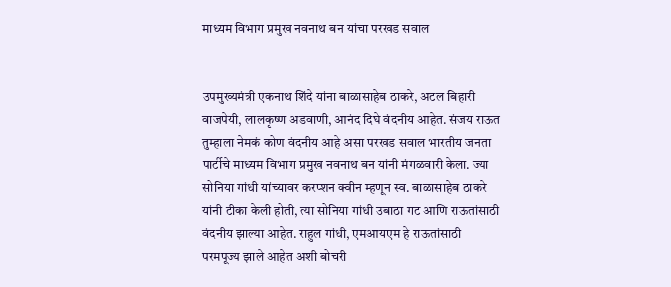माध्यम विभाग प्रमुख नवनाथ बन यांचा परखड सवाल


उपमुख्यमंत्री एकनाथ शिंदे यांना बाळासाहेब ठाकरे, अटल बिहारी वाजपेयी, लालकृष्ण अडवाणी, आनंद दिघे वंदनीय आहेत. संजय राऊत तुम्हाला नेमकं कोण वंदनीय आहे असा परखड सवाल भारतीय जनता पार्टीचे माध्यम विभाग प्रमुख नवनाथ बन यांनी मंगळवारी केला. ज्या सोनिया गांधी यांच्यावर करप्शन क्वीन म्हणून स्व. बाळासाहेब ठाकरे यांनी टीका केली होती, त्या सोनिया गांधी उबाठा गट आणि राऊतांसाठी वंदनीय झाल्या आहेत. राहुल गांधी, एमआयएम हे राऊतांसाठी परमपूज्य झाले आहेत अशी बोचरी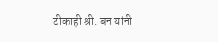टीकाही श्री. बन यांनी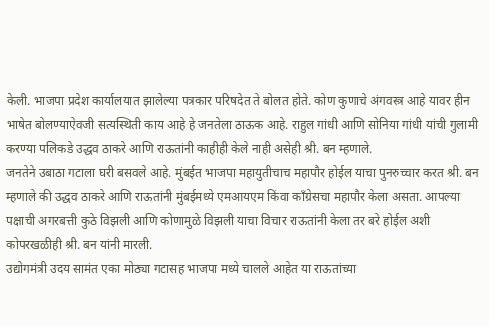केली. भाजपा प्रदेश कार्यालयात झालेल्या पत्रकार परिषदेत ते बोलत होते. कोण कुणाचे अंगवस्त्र आहे यावर हीन भाषेत बोलण्याऐवजी सत्यस्थिती काय आहे हे जनतेला ठाऊक आहे. राहुल गांधी आणि सोनिया गांधी यांची गुलामी करण्या पलिकडे उद्धव ठाकरे आणि राऊतांनी काहीही केले नाही असेही श्री. बन म्हणाले.
जनतेने उबाठा गटाला घरी बसवले आहे. मुंबईत भाजपा महायुतीचाच महापौर होईल याचा पुनरुच्चार करत श्री. बन म्हणाले की उद्धव ठाकरे आणि राऊतांनी मुंबईमध्ये एमआयएम किंवा काँग्रेसचा महापौर केला असता. आपल्या पक्षाची अगरबत्ती कुठे विझली आणि कोणामुळे विझली याचा विचार राऊतांनी केला तर बरे होईल अशी कोपरखळीही श्री. बन यांनी मारली.
उद्योगमंत्री उदय सामंत एका मोठ्या गटासह भाजपा मध्ये चालले आहेत या राऊतांच्या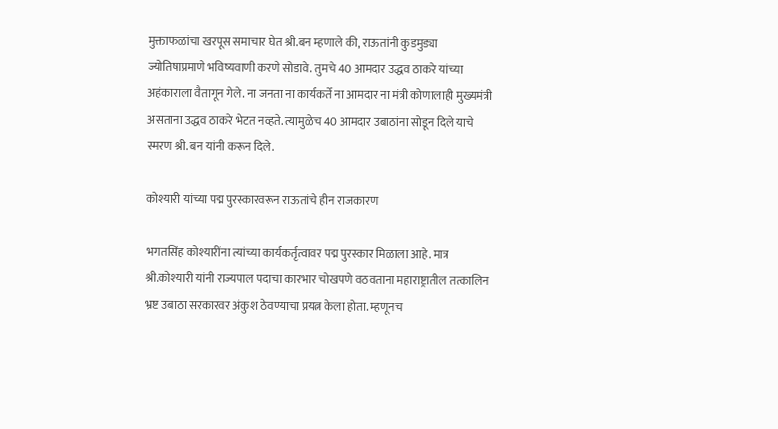मुक्ताफळांचा खरपूस समाचार घेत श्री.बन म्हणाले की, राऊतांनी कुडमुड्या ज्योतिषाप्रमाणे भविष्यवाणी करणे सोडावे. तुमचे 40 आमदार उद्धव ठाकरे यांच्या अहंकाराला वैतागून गेले. ना जनता ना कार्यकर्ते ना आमदार ना मंत्री कोणालाही मुख्यमंत्री असताना उद्धव ठाकरे भेटत नव्हते. त्यामुळेच 40 आमदार उबाठांना सोडून दिले याचे स्मरण श्री. बन यांनी करून दिले.

कोश्यारी यांच्या पद्म पुरस्कारवरून राऊतांचे हीन राजकारण

भगतसिंह कोश्यारींना त्यांच्या कार्यकर्तृत्वावर पद्म पुरस्कार मिळाला आहे. मात्र श्री.कोश्यारी यांनी राज्यपाल पदाचा कारभार चोखपणे वठवताना महाराष्ट्रातील तत्कालिन भ्रष्ट उबाठा सरकारवर अंकुश ठेवण्याचा प्रयत्न केला होता. म्हणूनच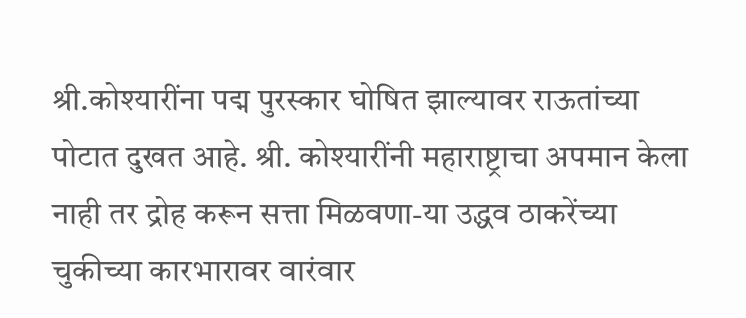श्री.कोश्यारींना पद्म पुरस्कार घोषित झाल्यावर राऊतांच्या पोटात दुखत आहे. श्री. कोश्यारींनी महाराष्ट्राचा अपमान केला नाही तर द्रोह करून सत्ता मिळवणा-या उद्धव ठाकरेंच्या चुकीच्या कारभारावर वारंवार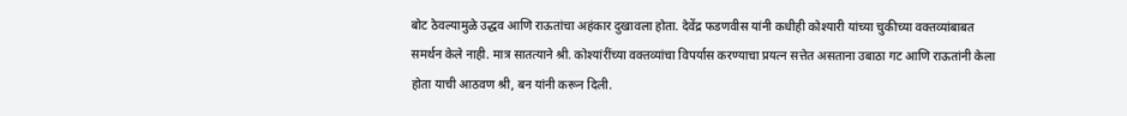बोट ठेवल्यामुळे उद्धव आणि राऊतांचा अहंकार दुखावला होता. देवेंद्र फडणवीस यांनी कधीही कोश्यारी यांच्या चुकीच्या वक्तव्यांबाबत समर्थन केले नाही. मात्र सातत्याने श्री. कोश्यांरींच्या वक्तव्यांचा विपर्यास करण्याचा प्रयत्न सत्तेत असताना उबाठा गट आणि राऊतांनी केला होता याची आठवण श्री, बन यांनी करून दिली.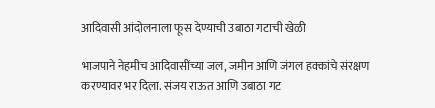आदिवासी आंदोलनाला फूस देण्याची उबाठा गटाची खेळी

भाजपाने नेहमीच आदिवासींच्या जल, जमीन आणि जंगल हक्कांचे संरक्षण करण्यावर भर दिला. संजय राऊत आणि उबाठा गट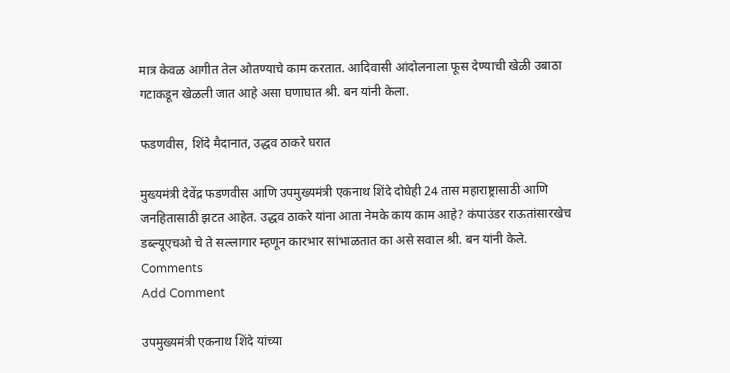मात्र केवळ आगीत तेल ओतण्याचे काम करतात. आदिवासी आंदोलनाला फूस देण्याची खेळी उबाठा गटाकडून खेळली जात आहे असा घणाघात श्री. बन यांनी केला.

फडणवीस, शिंदे मैदानात, उद्धव ठाकरे घरात

मुख्यमंत्री देवेंद्र फडणवीस आणि उपमुख्यमंत्री एकनाथ शिंदे दोघेही 24 तास महाराष्ट्रासाठी आणि जनहितासाठी झटत आहेत. उद्धव ठाकरे यांना आता नेमके काय काम आहे? कंपाउंडर राऊतांसारखेच डब्ल्यूएचओ चे ते सल्लागार म्हणून कारभार सांभाळतात का असे सवाल श्री. बन यांनी केले.
Comments
Add Comment

उपमुख्यमंत्री एकनाथ शिंदे यांच्या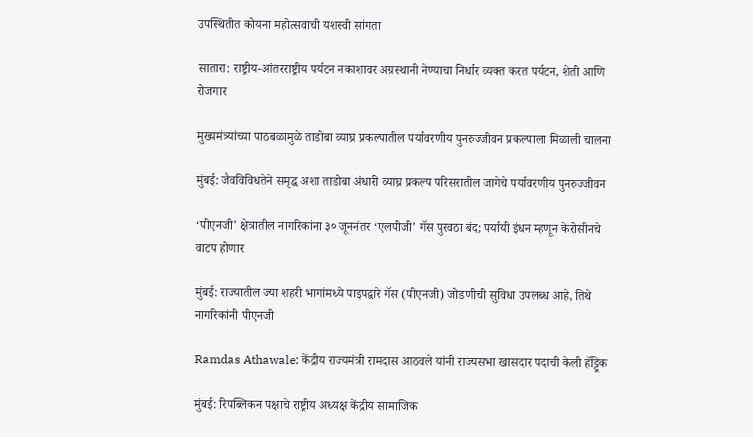उपस्थितीत कोयना महोत्सवाची यशस्वी सांगता

सातारा: राष्ट्रीय-आंतरराष्ट्रीय पर्यटन नकाशावर अग्रस्थानी नेण्याचा निर्धार व्यक्त करत पर्यटन, शेती आणि रोजगार

मुख्यमंत्र्यांच्या पाठबळामुळे ताडोबा व्याघ्र प्रकल्पातील पर्यावरणीय पुनरुज्जीवन प्रकल्पाला मिळाली चालना

मुंबई: जैवविविधतेने समृद्ध अशा ताडोबा अंधारी व्याघ्र प्रकल्प परिसरातील जागेचे पर्यावरणीय पुनरुज्जीवन

‘पीएनजी’ क्षेत्रातील नागरिकांना ३० जूननंतर ‘एलपीजी’ गॅस पुरवठा बंद; पर्यायी इंधन म्हणून केरोसीनचे वाटप होणार

मुंबई: राज्यातील ज्या शहरी भागांमध्ये पाइपद्वारे गॅस (पीएनजी) जोडणीची सुविधा उपलब्ध आहे, तिथे नागरिकांनी पीएनजी

Ramdas Athawale: केंद्रीय राज्यमंत्री रामदास आठवले यांनी राज्यसभा खासदार पदाची केली हॅट्ट्रिक

मुंबई: रिपब्लिकन पक्षाचे राष्ट्रीय अध्यक्ष केंद्रीय सामाजिक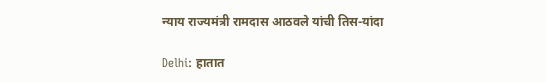न्याय राज्यमंत्री रामदास आठवले यांची तिस-यांदा

Delhi: हातात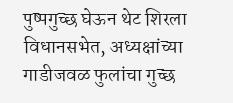पुष्पगुच्छ घेऊन थेट शिरला विधानसभेत, अध्यक्षांच्या गाडीजवळ फुलांचा गुच्छ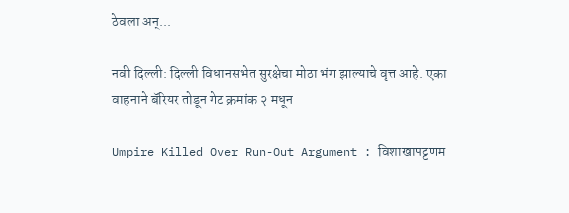ठेवला अन्...

नवी दिल्ली: दिल्ली विधानसभेत सुरक्षेचा मोठा भंग झाल्याचे वृत्त आहे. एका वाहनाने बॅरियर तोडून गेट क्रमांक २ मधून

Umpire Killed Over Run-Out Argument : विशाखापट्टणम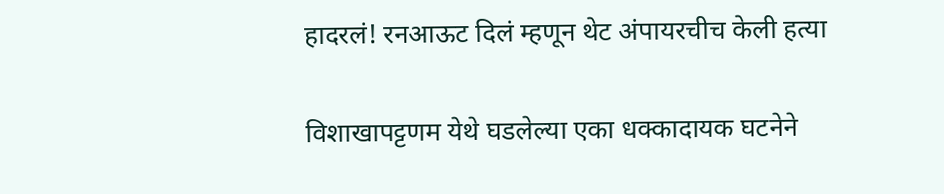हादरलं! रनआऊट दिलं म्हणून थेट अंपायरचीच केली हत्या

विशाखापट्टणम येथे घडलेल्या एका धक्कादायक घटनेने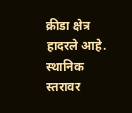क्रीडा क्षेत्र हादरले आहे. स्थानिक स्तरावर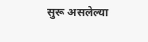सुरू असलेल्या